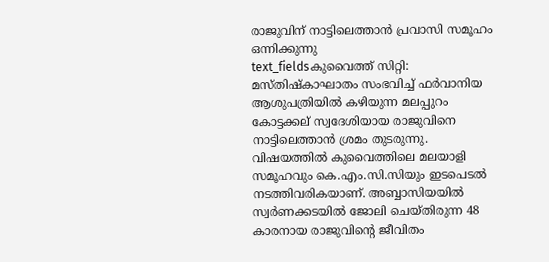രാജുവിന് നാട്ടിലെത്താൻ പ്രവാസി സമൂഹം ഒന്നിക്കുന്നു
text_fieldsകുവൈത്ത് സിറ്റി: മസ്തിഷ്കാഘാതം സംഭവിച്ച് ഫർവാനിയ ആശുപത്രിയിൽ കഴിയുന്ന മലപ്പുറം കോട്ടക്കല് സ്വദേശിയായ രാജുവിനെ നാട്ടിലെത്താൻ ശ്രമം തുടരുന്നു. വിഷയത്തിൽ കുവൈത്തിലെ മലയാളി സമൂഹവും കെ.എം.സി.സിയും ഇടപെടൽ നടത്തിവരികയാണ്. അബ്ബാസിയയിൽ സ്വർണക്കടയിൽ ജോലി ചെയ്തിരുന്ന 48 കാരനായ രാജുവിന്റെ ജീവിതം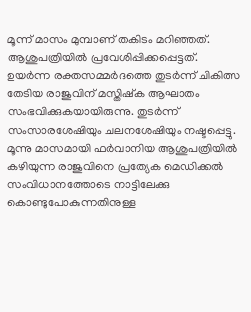മൂന്ന് മാസം മുമ്പാണ് തകിടം മറിഞ്ഞത്. ആശുപത്രിയിൽ പ്രവേശിപ്പിക്കപ്പെട്ടത്.
ഉയർന്ന രക്തസമ്മർദത്തെ തുടർന്ന് ചികിത്സ തേടിയ രാജുവിന് മസ്തിഷ്ക ആഘാതം സംഭവിക്കുകയായിരുന്നു. തുടർന്ന് സംസാരശേഷിയും ചലനശേഷിയും നഷ്ടപ്പെട്ടു. മൂന്നു മാസമായി ഫർവാനിയ ആശുപത്രിയിൽ കഴിയുന്ന രാജുവിനെ പ്രത്യേക മെഡിക്കൽ സംവിധാനത്തോടെ നാട്ടിലേക്കു കൊണ്ടുപോകുന്നതിനുള്ള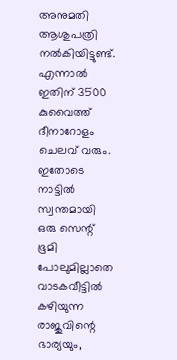അനുമതി ആശുപത്രി നൽകിയിട്ടുണ്ട്.
എന്നാൽ ഇതിന് 3500 കുവൈത്ത് ദീനാറോളം ചെലവ് വരും. ഇതോടെ നാട്ടിൽ സ്വന്തമായി ഒരു സെന്റ് ഭൂമി പോലുമില്ലാതെ വാടകവീട്ടിൽ കഴിയുന്ന രാജുവിന്റെ ഭാര്യയും,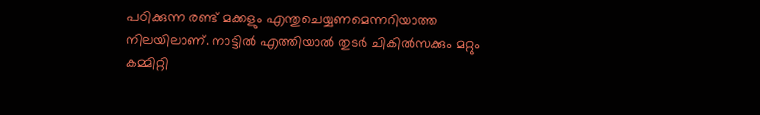പഠിക്കുന്ന രണ്ട് മക്കളും എന്തുചെയ്യണമെന്നറിയാത്ത നിലയിലാണ്. നാട്ടിൽ എത്തിയാൽ തുടർ ചികിൽസക്കും മറ്റും കമ്മിറ്റി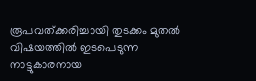രൂപവത്ക്കരിച്ചായി തുടക്കം മുതൽ വിഷയത്തിൽ ഇടപെടുന്ന നാട്ടുകാരനായ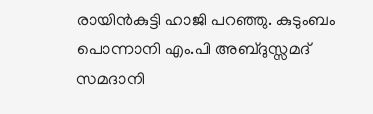രായിൻകുട്ടി ഹാജി പറഞ്ഞു. കുടുംബം പൊന്നാനി എം.പി അബ്ദുസ്സമദ് സമദാനി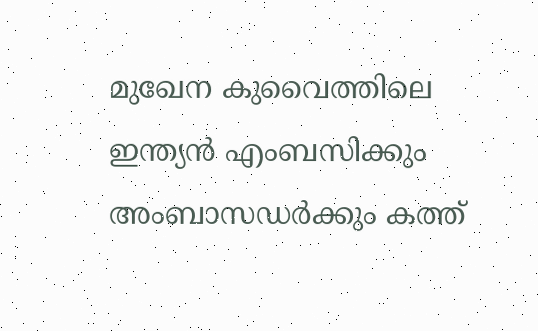മുഖേന കുവൈത്തിലെ ഇന്ത്യൻ എംബസിക്കും അംബാസഡർക്കും കത്ത്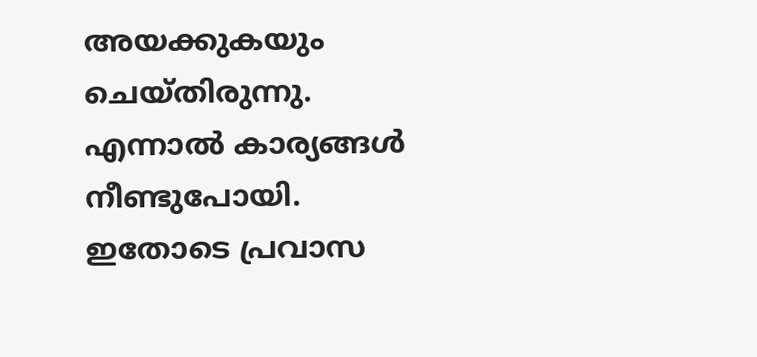അയക്കുകയും ചെയ്തിരുന്നു. എന്നാൽ കാര്യങ്ങൾ നീണ്ടുപോയി.
ഇതോടെ പ്രവാസ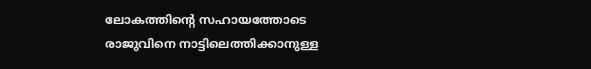ലോകത്തിൻ്റെ സഹായത്തോടെ രാജുവിനെ നാട്ടിലെത്തിക്കാനുള്ള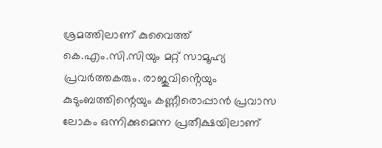ശ്രമത്തിലാണ് കുവൈത്ത് കെ.എം.സി.സിയും മറ്റ് സാമൂഹ്യ പ്രവർത്തകരും. രാജുവിൻ്റെയും കുടുംബത്തിന്റെയും കണ്ണീരൊപ്പാൻ പ്രവാസ ലോകം ഒന്നിക്കുമെന്ന പ്രതീക്ഷയിലാണ്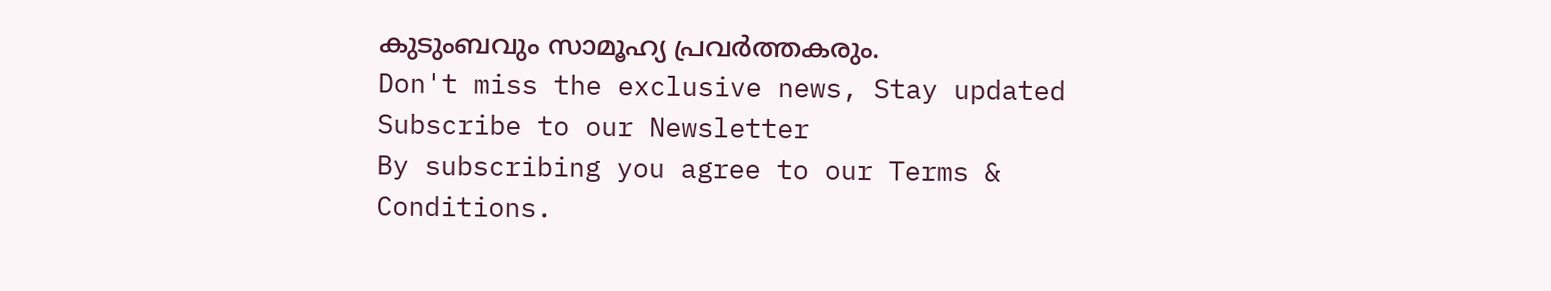കുടുംബവും സാമൂഹ്യ പ്രവർത്തകരും.
Don't miss the exclusive news, Stay updated
Subscribe to our Newsletter
By subscribing you agree to our Terms & Conditions.